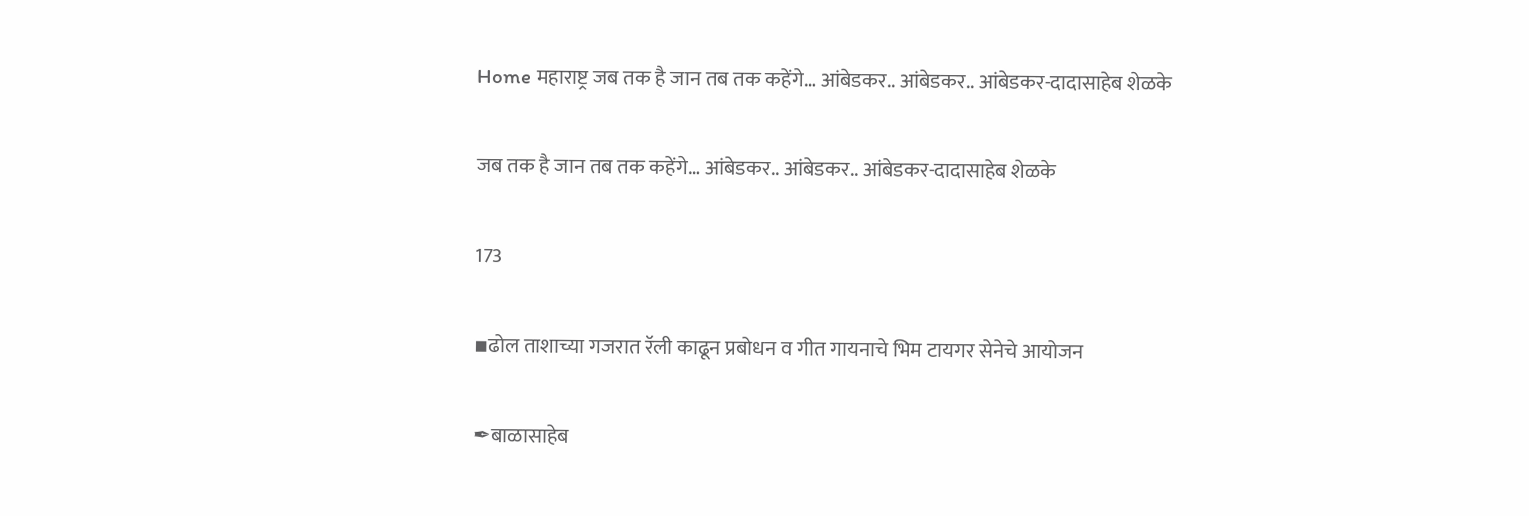Home महाराष्ट्र जब तक है जान तब तक कहेंगे… आंबेडकर.. आंबेडकर.. आंबेडकर-दादासाहेब शेळके

जब तक है जान तब तक कहेंगे… आंबेडकर.. आंबेडकर.. आंबेडकर-दादासाहेब शेळके

173

▪ढोल ताशाच्या गजरात रॅली काढून प्रबोधन व गीत गायनाचे भिम टायगर सेनेचे आयोजन

✒बाळासाहेब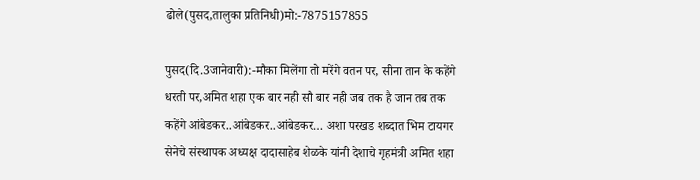ढोले(पुसद,तालुका प्रतिनिधी)मो:-7875157855

पुसद(दि.3जानेवारी):-मौका मिलेंगा तो मरेंगे वतन पर, सीना तान के कहेंगे धरती पर,अमित शहा एक बार नही सौ बार नही जब तक है जान तब तक कहेंगे आंबेडकर..आंबेडकर..आंबेडकर… अशा परखड शब्दात भिम टायगर सेनेचे संस्थापक अध्यक्ष दादासाहेब शेळके यांनी देशाचे गृहमंत्री अमित शहा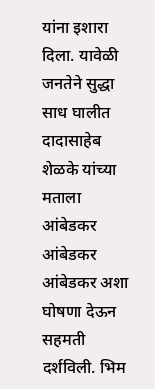यांना इशारा दिला. यावेळी जनतेने सुद्धा साध घालीत दादासाहेब शेळके यांच्या मताला आंबेडकर आंबेडकर आंबेडकर अशा घोषणा देऊन सहमती दर्शविली. भिम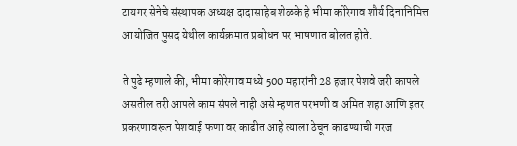टायगर सेनेचे संस्थापक अध्यक्ष दादासाहेब शेळके हे भीमा कोरेगाव शौर्य दिनानिमित्त आयोजित पुसद येथील कार्यक्रमात प्रबोधन पर भाषणात बोलत होते.

ते पुढे म्हणाले की, भीमा कोरेगाव मध्ये 500 महारांनी 28 हजार पेशवे जरी कापले असतील तरी आपले काम संपले नाही असे म्हणत परभणी व अमित शहा आणि इतर प्रकरणावरून पेशवाई फणा वर काढीत आहे त्याला ठेचून काढण्याची गरज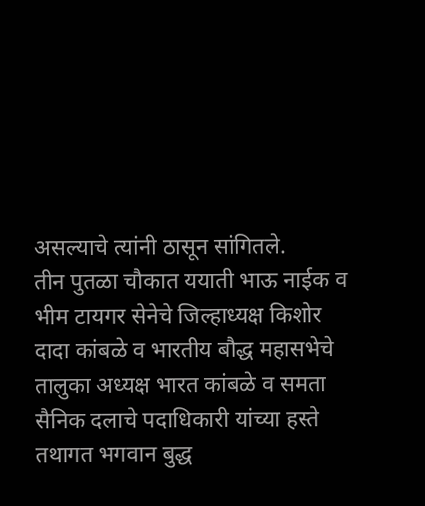असल्याचे त्यांनी ठासून सांगितले.
तीन पुतळा चौकात ययाती भाऊ नाईक व भीम टायगर सेनेचे जिल्हाध्यक्ष किशोर दादा कांबळे व भारतीय बौद्ध महासभेचे तालुका अध्यक्ष भारत कांबळे व समता सैनिक दलाचे पदाधिकारी यांच्या हस्ते तथागत भगवान बुद्ध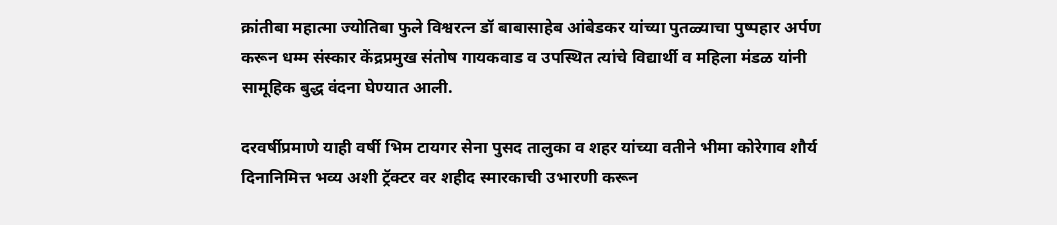क्रांतीबा महात्मा ज्योतिबा फुले विश्वरत्न डॉ बाबासाहेब आंबेडकर यांच्या पुतळ्याचा पुष्पहार अर्पण करून धम्म संस्कार केंद्रप्रमुख संतोष गायकवाड व उपस्थित त्यांचे विद्यार्थी व महिला मंडळ यांनी सामूहिक बुद्ध वंदना घेण्यात आली.

दरवर्षीप्रमाणे याही वर्षी भिम टायगर सेना पुसद तालुका व शहर यांच्या वतीने भीमा कोरेगाव शौर्य दिनानिमित्त भव्य अशी ट्रॅक्टर वर शहीद स्मारकाची उभारणी करून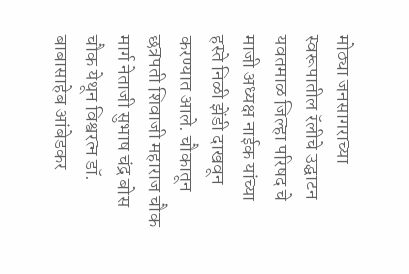मोठ्या जनसागराच्या स्वरूपातील रॅलीचे उद्घाटन यवतमाळ जिल्हा परिषद चे माजी अध्यक्ष नाईक यांच्या हस्ते निळी झेंडी दाखवून करण्यात आले. चौकातून छत्रपती शिवाजी महाराज चौक मार्ग नेताजी सुभाष चंद्र बोस चौक येथून विश्वरत्न डॉ. बाबासाहेब आंबेडकर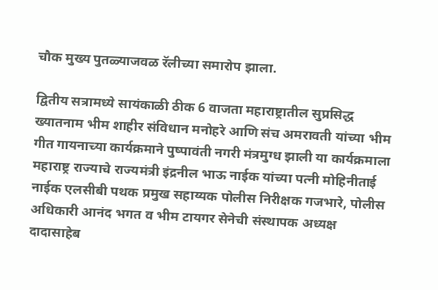चौक मुख्य पुतळ्याजवळ रॅलीच्या समारोप झाला.

द्वितीय सत्रामध्ये सायंकाळी ठीक 6 वाजता महाराष्ट्रातील सुप्रसिद्ध ख्यातनाम भीम शाहीर संविधान मनोहरे आणि संच अमरावती यांच्या भीम गीत गायनाच्या कार्यक्रमाने पुष्पावंती नगरी मंत्रमुग्ध झाली या कार्यक्रमाला महाराष्ट्र राज्याचे राज्यमंत्री इंद्रनील भाऊ नाईक यांच्या पत्नी मोहिनीताई नाईक एलसीबी पथक प्रमुख सहाय्यक पोलीस निरीक्षक गजभारे, पोलीस अधिकारी आनंद भगत व भीम टायगर सेनेची संस्थापक अध्यक्ष दादासाहेब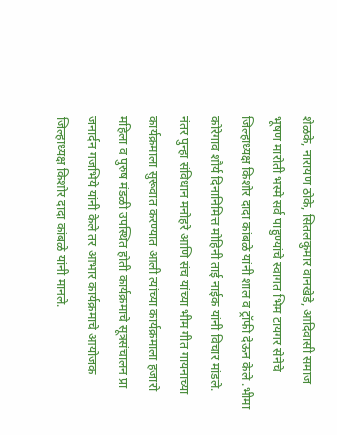शेळके, नारायण ठोके, सितलकुमार वानखेडे, आदिवासी समाज भूषण मारोती भस्मे सर्व पाहुण्यांचे स्वागत भिम टायगर सेनेचे जिल्हाध्यक्ष किशोर दादा कांबळे यांनी शाल व ट्रॉफी देऊन केले .भीमा कोरेगाव शौर्य दिनानिमित्त मोहिनी ताई नाईक यांनी विचार मांडले.
नंतर पुन्हा संविधान मनोहरे आणि संच यांच्या भीम गीत गायनाच्या कार्यक्रमाला सुरूवात करण्यात आली त्यांच्या कार्यक्रमाला हजारो महिला व पुरुष मंडळी उपस्थित होती कार्यक्रमाचे सूत्रसंचालन प्रा जनार्दन गजभिये यांनी केले तर आभार कार्यक्रमाचे आयोजक जिल्हाध्यक्ष किशोर दादा कांबळे यांनी मानले.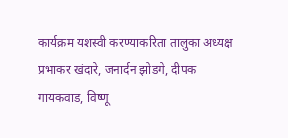कार्यक्रम यशस्वी करण्याकरिता तालुका अध्यक्ष प्रभाकर खंदारे, जनार्दन झोडगे, दीपक गायकवाड, विष्णू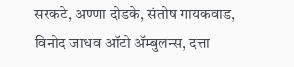सरकटे, अण्णा दोडके, संतोष गायकवाड, विनोद जाधव ऑटो ॲम्बुलन्स, दत्ता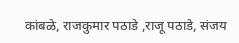कांबळे, राजकुमार पठाडे ,राजू पठाडे, संजय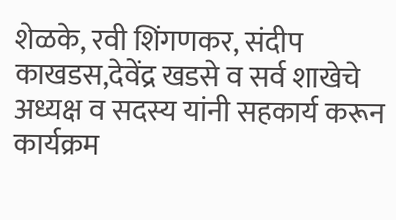शेळके, रवी शिंगणकर, संदीप काखडस,देवेंद्र खडसे व सर्व शाखेचे अध्यक्ष व सदस्य यांनी सहकार्य करून कार्यक्रम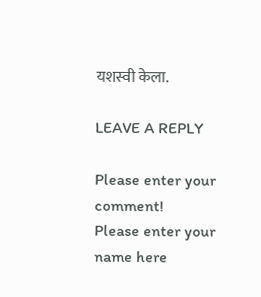यशस्वी केला.

LEAVE A REPLY

Please enter your comment!
Please enter your name here